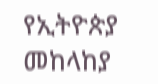የኢትዮጵያ መከላከያ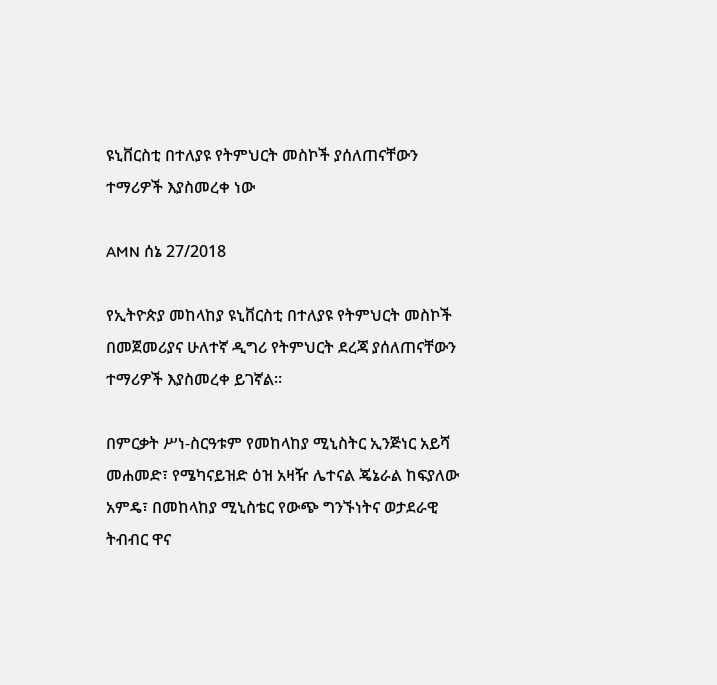ዩኒቨርስቲ በተለያዩ የትምህርት መስኮች ያሰለጠናቸውን ተማሪዎች እያስመረቀ ነው

AMN ሰኔ 27/2018

የኢትዮጵያ መከላከያ ዩኒቨርስቲ በተለያዩ የትምህርት መስኮች በመጀመሪያና ሁለተኛ ዲግሪ የትምህርት ደረጃ ያሰለጠናቸውን ተማሪዎች እያስመረቀ ይገኛል።

በምርቃት ሥነ-ስርዓቱም የመከላከያ ሚኒስትር ኢንጅነር አይሻ መሐመድ፣ የሜካናይዝድ ዕዝ አዛዥ ሌተናል ጄኔራል ከፍያለው አምዴ፣ በመከላከያ ሚኒስቴር የውጭ ግንኙነትና ወታደራዊ ትብብር ዋና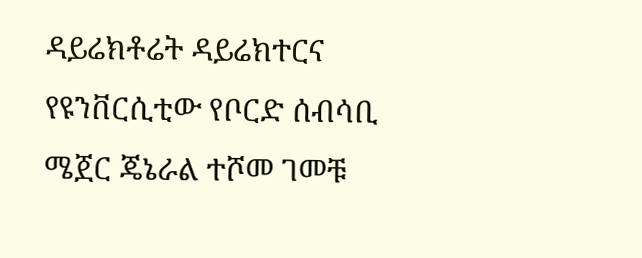ዳይሬክቶሬት ዳይሬክተርና የዩንቨርሲቲው የቦርድ ሰብሳቢ ሜጀር ጄኔራል ተሾመ ገመቹ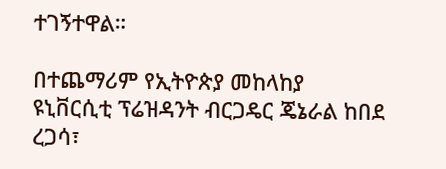ተገኝተዋል።

በተጨማሪም የኢትዮጵያ መከላከያ ዩኒቨርሲቲ ፕሬዝዳንት ብርጋዴር ጄኔራል ከበደ ረጋሳ፣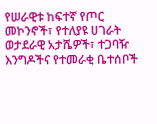የሠራዊቱ ከፍተኛ የጦር መኮንኖች፣ የተለያዩ ሀገራት ወታደራዊ አታሼዎች፣ ተጋባዥ እንግዶችና የተመራቂ ቤተሰቦች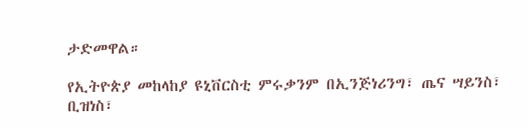ታድመዋል።

የኢትዮጵያ መከላከያ ዩኒቨርስቲ ምሩቃንም በኢንጅነሪንግ፣ ጤና ሣይንስ፣ ቢዝነስ፣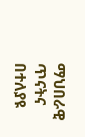ማህበራዊ ጥናትና በተለያዩ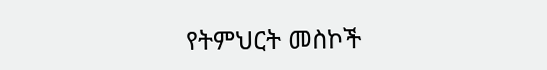የትምህርት መስኮች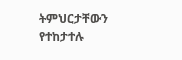ትምህርታቸውን የተከታተሉ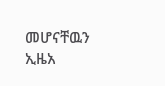መሆናቸዉን ኢዜአ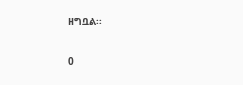ዘግቧል፡፡

0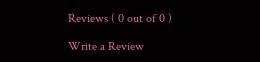Reviews ( 0 out of 0 )

Write a Review